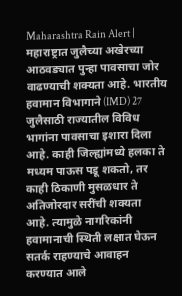Maharashtra Rain Alert | महाराष्ट्रात जुलैच्या अखेरच्या आठवड्यात पुन्हा पावसाचा जोर वाढण्याची शक्यता आहे. भारतीय हवामान विभागाने (IMD) 27 जुलैसाठी राज्यातील विविध भागांना पावसाचा इशारा दिला आहे. काही जिल्ह्यांमध्ये हलका ते मध्यम पाऊस पडू शकतो, तर काही ठिकाणी मुसळधार ते अतिजोरदार सरींची शक्यता आहे. त्यामुळे नागरिकांनी हवामानाची स्थिती लक्षात घेऊन सतर्क राहण्याचे आवाहन करण्यात आले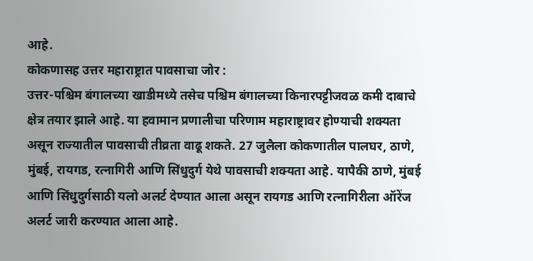आहे.
कोकणासह उत्तर महाराष्ट्रात पावसाचा जोर :
उत्तर-पश्चिम बंगालच्या खाडीमध्ये तसेच पश्चिम बंगालच्या किनारपट्टीजवळ कमी दाबाचे क्षेत्र तयार झाले आहे. या हवामान प्रणालीचा परिणाम महाराष्ट्रावर होण्याची शक्यता असून राज्यातील पावसाची तीव्रता वाढू शकते. 27 जुलैला कोकणातील पालघर, ठाणे, मुंबई, रायगड, रत्नागिरी आणि सिंधुदुर्ग येथे पावसाची शक्यता आहे. यापैकी ठाणे, मुंबई आणि सिंधुदुर्गसाठी यलो अलर्ट देण्यात आला असून रायगड आणि रत्नागिरीला ऑरेंज अलर्ट जारी करण्यात आला आहे.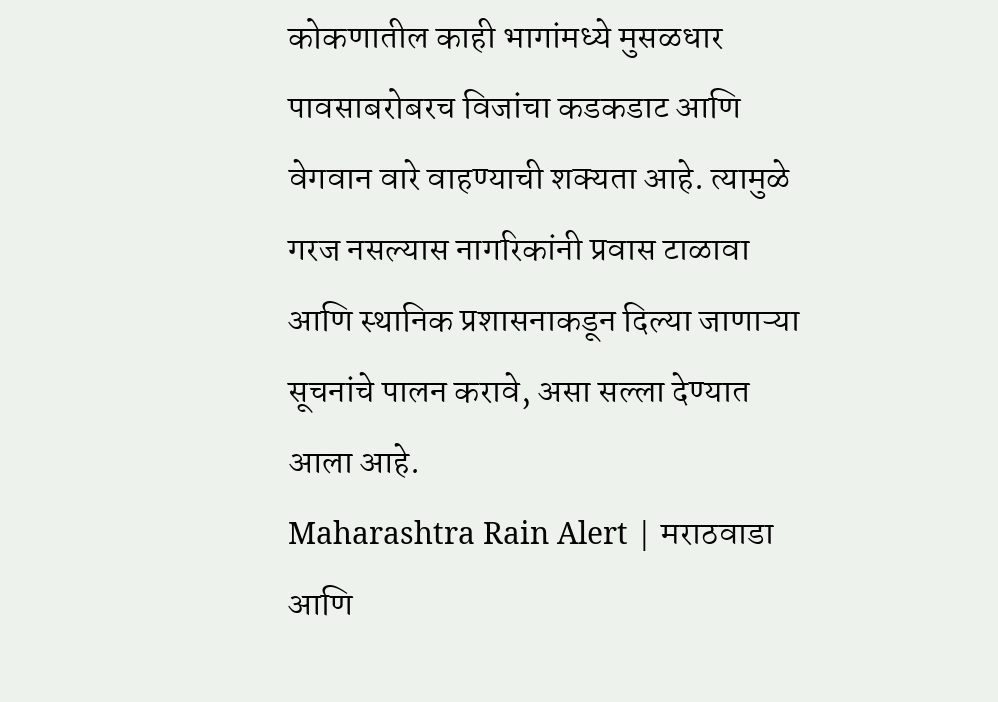कोकणातील काही भागांमध्ये मुसळधार पावसाबरोबरच विजांचा कडकडाट आणि वेगवान वारे वाहण्याची शक्यता आहे. त्यामुळे गरज नसल्यास नागरिकांनी प्रवास टाळावा आणि स्थानिक प्रशासनाकडून दिल्या जाणाऱ्या सूचनांचे पालन करावे, असा सल्ला देण्यात आला आहे.
Maharashtra Rain Alert | मराठवाडा आणि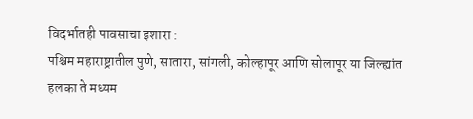विदर्भातही पावसाचा इशारा :
पश्चिम महाराष्ट्रातील पुणे, सातारा, सांगली, कोल्हापूर आणि सोलापूर या जिल्ह्यांत हलका ते मध्यम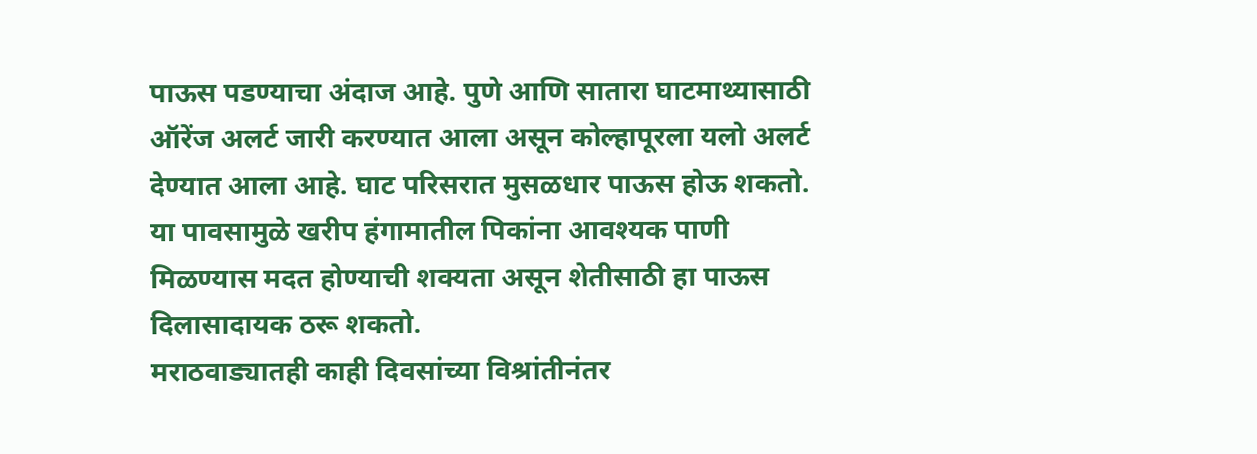पाऊस पडण्याचा अंदाज आहे. पुणे आणि सातारा घाटमाथ्यासाठी ऑरेंज अलर्ट जारी करण्यात आला असून कोल्हापूरला यलो अलर्ट देण्यात आला आहे. घाट परिसरात मुसळधार पाऊस होऊ शकतो. या पावसामुळे खरीप हंगामातील पिकांना आवश्यक पाणी मिळण्यास मदत होण्याची शक्यता असून शेतीसाठी हा पाऊस दिलासादायक ठरू शकतो.
मराठवाड्यातही काही दिवसांच्या विश्रांतीनंतर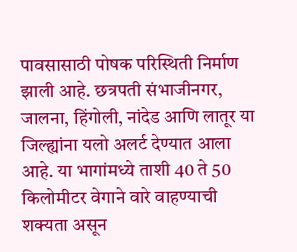पावसासाठी पोषक परिस्थिती निर्माण झाली आहे. छत्रपती संभाजीनगर, जालना, हिंगोली, नांदेड आणि लातूर या जिल्ह्यांना यलो अलर्ट देण्यात आला आहे. या भागांमध्ये ताशी 40 ते 50 किलोमीटर वेगाने वारे वाहण्याची शक्यता असून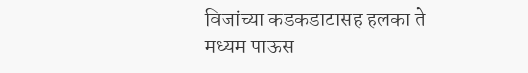विजांच्या कडकडाटासह हलका ते मध्यम पाऊस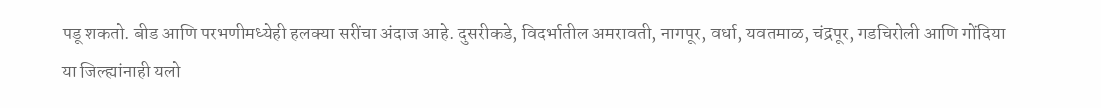पडू शकतो. बीड आणि परभणीमध्येही हलक्या सरींचा अंदाज आहे. दुसरीकडे, विदर्भातील अमरावती, नागपूर, वर्धा, यवतमाळ, चंद्रपूर, गडचिरोली आणि गोंदिया या जिल्ह्यांनाही यलो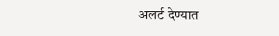अलर्ट देण्यात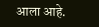आला आहे.